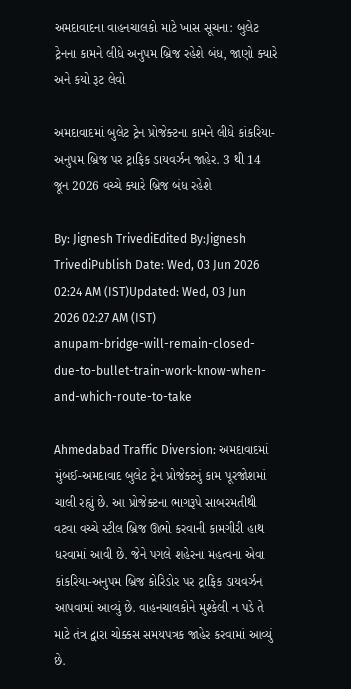અમદાવાદના વાહનચાલકો માટે ખાસ સૂચના: બુલેટ ટ્રેનના કામને લીધે અનુપમ બ્રિજ રહેશે બંધ, જાણો ક્યારે અને કયો રૂટ લેવો

અમદાવાદમાં બુલેટ ટ્રેન પ્રોજેક્ટના કામને લીધે કાંકરિયા-અનુપમ બ્રિજ પર ટ્રાફિક ડાયવર્ઝન જાહેર. 3 થી 14 જૂન 2026 વચ્ચે ક્યારે બ્રિજ બંધ રહેશે

By: Jignesh TrivediEdited By:Jignesh TrivediPublish Date: Wed, 03 Jun 2026 02:24 AM (IST)Updated: Wed, 03 Jun 2026 02:27 AM (IST)
anupam-bridge-will-remain-closed-due-to-bullet-train-work-know-when-and-which-route-to-take

Ahmedabad Traffic Diversion: અમદાવાદમાં મુંબઈ-અમદાવાદ બુલેટ ટ્રેન પ્રોજેક્ટનું કામ પૂરજોશમાં ચાલી રહ્યું છે. આ પ્રોજેક્ટના ભાગરૂપે સાબરમતીથી વટવા વચ્ચે સ્ટીલ બ્રિજ ઊભો કરવાની કામગીરી હાથ ધરવામાં આવી છે. જેને પગલે શહેરના મહત્વના એવા કાંકરિયા-અનુપમ બ્રિજ કોરિડોર પર ટ્રાફિક ડાયવર્ઝન આપવામાં આવ્યું છે. વાહનચાલકોને મુશ્કેલી ન પડે તે માટે તંત્ર દ્વારા ચોક્કસ સમયપત્રક જાહેર કરવામાં આવ્યું છે.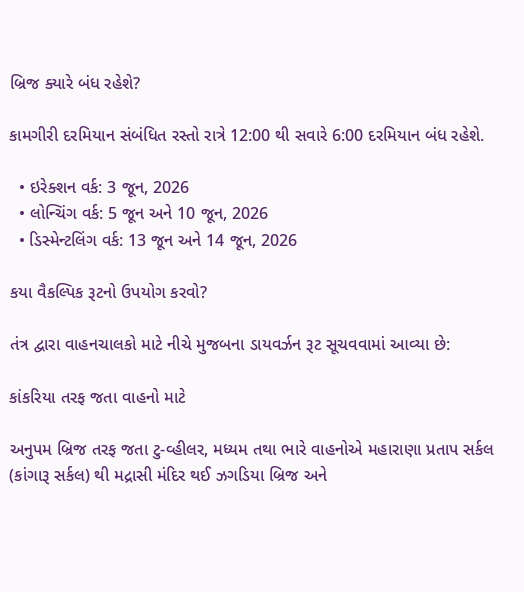બ્રિજ ક્યારે બંધ રહેશે?

કામગીરી દરમિયાન સંબંધિત રસ્તો રાત્રે 12:00 થી સવારે 6:00 દરમિયાન બંધ રહેશે.

  • ઇરેક્શન વર્ક: 3 જૂન, 2026
  • લોન્ચિંગ વર્ક: 5 જૂન અને 10 જૂન, 2026
  • ડિસ્મેન્ટલિંગ વર્ક: 13 જૂન અને 14 જૂન, 2026

કયા વૈકલ્પિક રૂટનો ઉપયોગ કરવો?

તંત્ર દ્વારા વાહનચાલકો માટે નીચે મુજબના ડાયવર્ઝન રૂટ સૂચવવામાં આવ્યા છે:

કાંકરિયા તરફ જતા વાહનો માટે

અનુપમ બ્રિજ તરફ જતા ટુ-વ્હીલર, મધ્યમ તથા ભારે વાહનોએ મહારાણા પ્રતાપ સર્કલ (કાંગારૂ સર્કલ) થી મદ્રાસી મંદિર થઈ ઝગડિયા બ્રિજ અને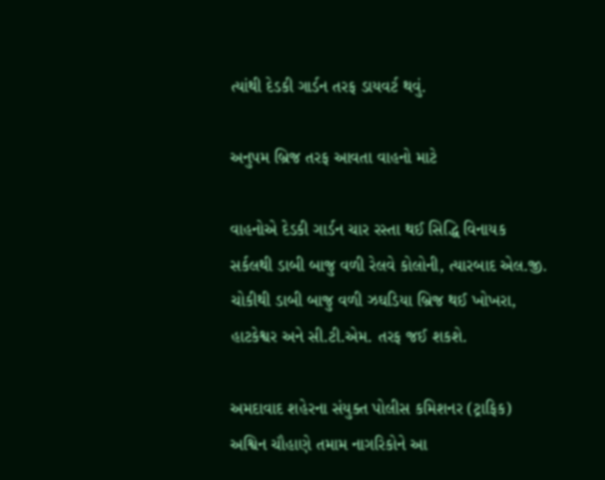ત્યાંથી દેડકી ગાર્ડન તરફ ડાયવર્ટ થવું.

અનુપમ બ્રિજ તરફ આવતા વાહનો માટે

વાહનોએ દેડકી ગાર્ડન ચાર રસ્તા થઈ સિદ્ધિ વિનાયક સર્કલથી ડાબી બાજુ વળી રેલવે કોલોની, ત્યારબાદ એલ.જી. ચોકીથી ડાબી બાજુ વળી ઝઘડિયા બ્રિજ થઈ ખોખરા, હાટકેશ્વર અને સી.ટી.એમ. તરફ જઈ શકશે.

અમદાવાદ શહેરના સંયુક્ત પોલીસ કમિશનર (ટ્રાફિક) અશ્વિન ચૌહાણે તમામ નાગરિકોને આ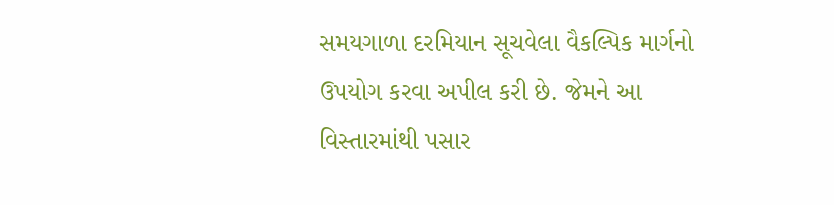સમયગાળા દરમિયાન સૂચવેલા વૈકલ્પિક માર્ગનો ઉપયોગ કરવા અપીલ કરી છે. જેમને આ વિસ્તારમાંથી પસાર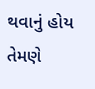થવાનું હોય તેમણે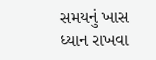સમયનું ખાસ ધ્યાન રાખવા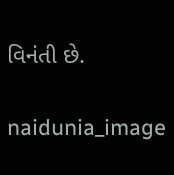વિનંતી છે.

naidunia_image